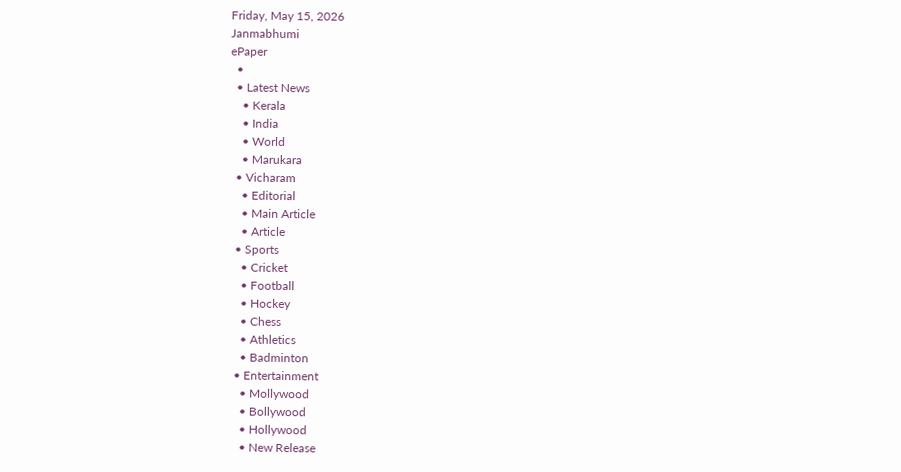Friday, May 15, 2026
Janmabhumi
ePaper
  •
  • Latest News
    • Kerala
    • India
    • World
    • Marukara
  • Vicharam
    • Editorial
    • Main Article
    • Article
  • Sports
    • Cricket
    • Football
    • Hockey
    • Chess
    • Athletics
    • Badminton
  • Entertainment
    • Mollywood
    • Bollywood
    • Hollywood
    • New Release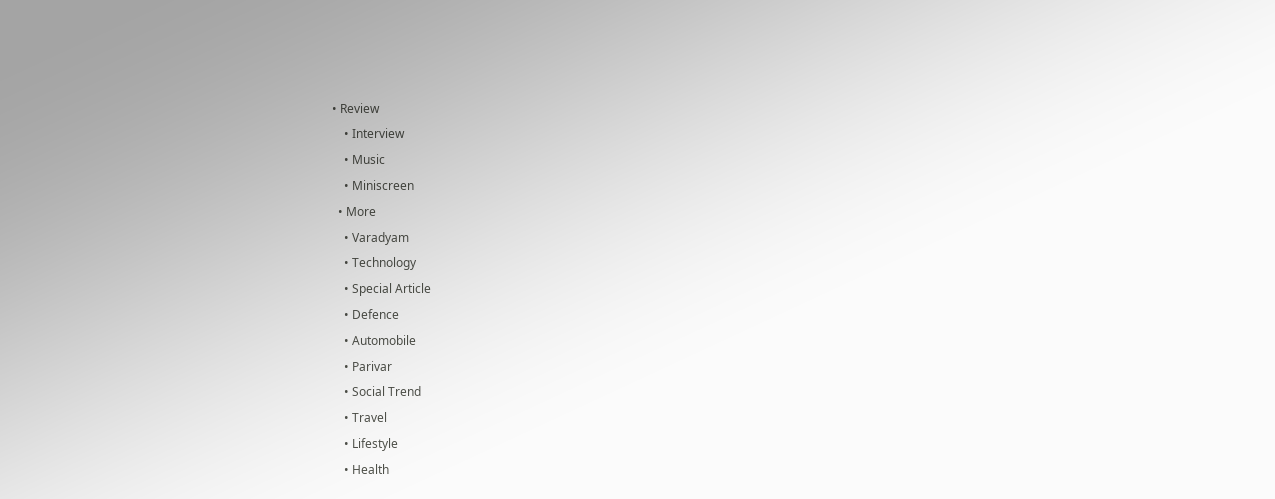• Review
    • Interview
    • Music
    • Miniscreen
  • More
    • Varadyam
    • Technology
    • Special Article
    • Defence
    • Automobile
    • Parivar
    • Social Trend
    • Travel
    • Lifestyle
    • Health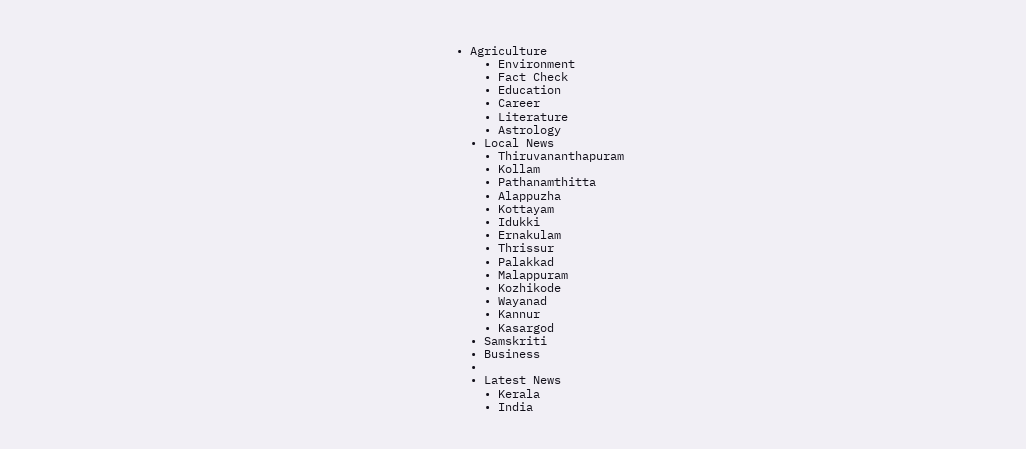• Agriculture
    • Environment
    • Fact Check
    • Education
    • Career
    • Literature
    • Astrology
  • Local News
    • Thiruvananthapuram
    • Kollam
    • Pathanamthitta
    • Alappuzha
    • Kottayam
    • Idukki
    • Ernakulam
    • Thrissur
    • Palakkad
    • Malappuram
    • Kozhikode
    • Wayanad
    • Kannur
    • Kasargod
  • Samskriti
  • Business
  •
  • Latest News
    • Kerala
    • India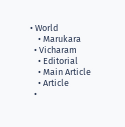• World
    • Marukara
  • Vicharam
    • Editorial
    • Main Article
    • Article
  •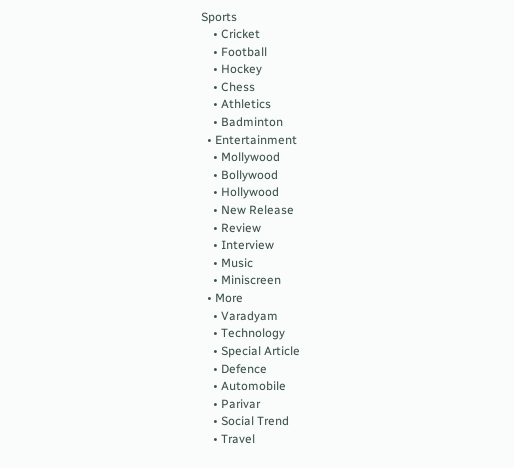Sports
    • Cricket
    • Football
    • Hockey
    • Chess
    • Athletics
    • Badminton
  • Entertainment
    • Mollywood
    • Bollywood
    • Hollywood
    • New Release
    • Review
    • Interview
    • Music
    • Miniscreen
  • More
    • Varadyam
    • Technology
    • Special Article
    • Defence
    • Automobile
    • Parivar
    • Social Trend
    • Travel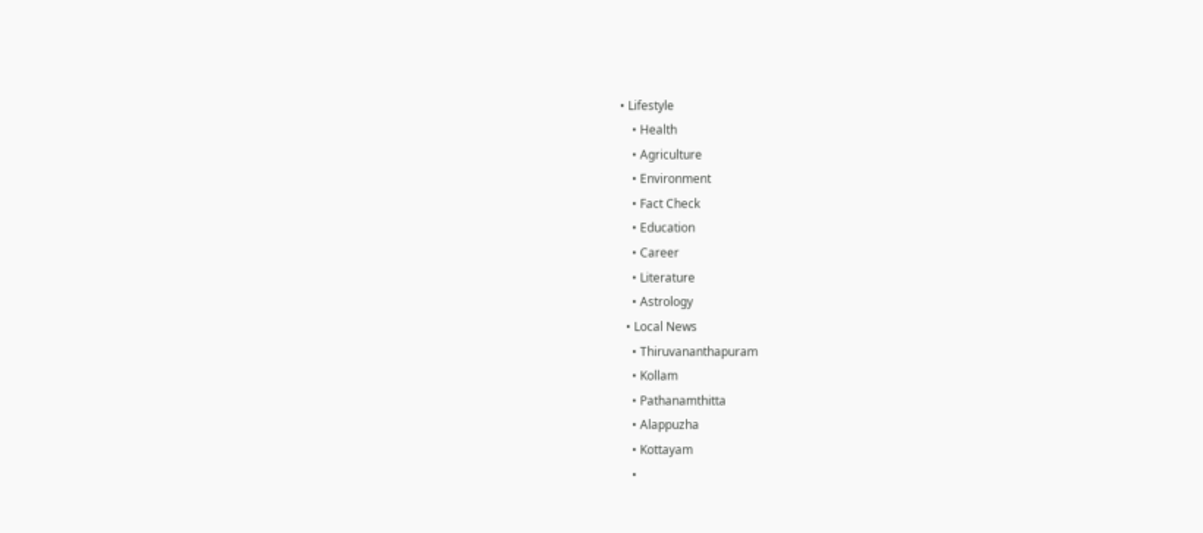• Lifestyle
    • Health
    • Agriculture
    • Environment
    • Fact Check
    • Education
    • Career
    • Literature
    • Astrology
  • Local News
    • Thiruvananthapuram
    • Kollam
    • Pathanamthitta
    • Alappuzha
    • Kottayam
    •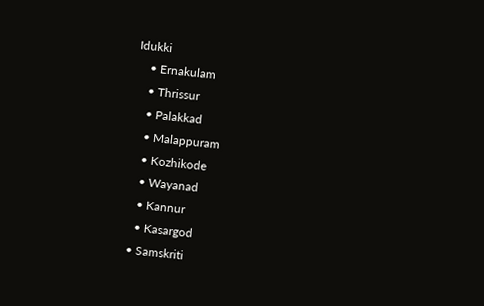Idukki
    • Ernakulam
    • Thrissur
    • Palakkad
    • Malappuram
    • Kozhikode
    • Wayanad
    • Kannur
    • Kasargod
  • Samskriti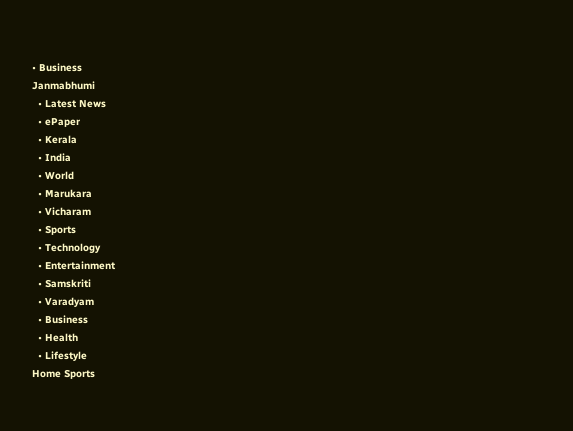• Business
Janmabhumi
  • Latest News
  • ePaper
  • Kerala
  • India
  • World
  • Marukara
  • Vicharam
  • Sports
  • Technology
  • Entertainment
  • Samskriti
  • Varadyam
  • Business
  • Health
  • Lifestyle
Home Sports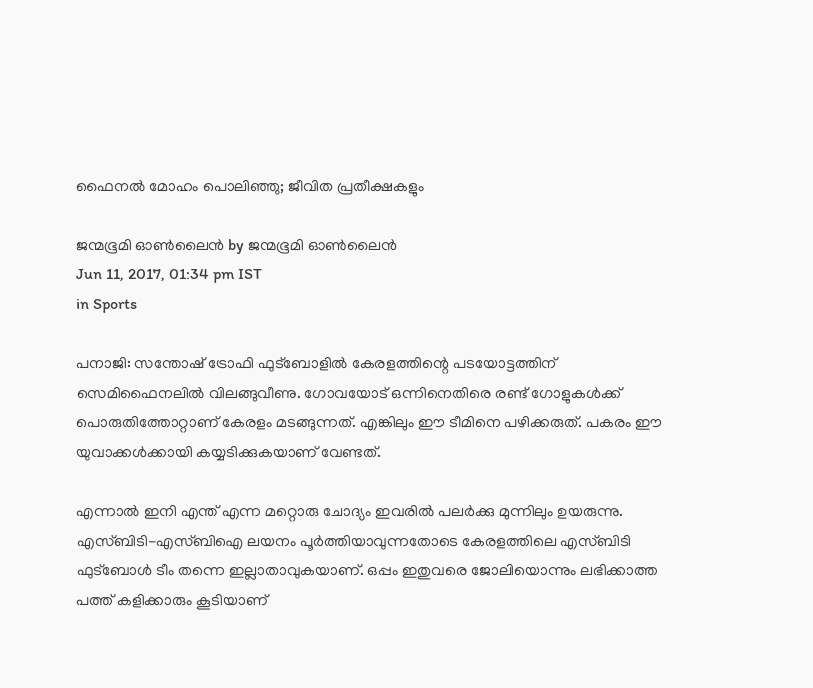ഫൈനല്‍ മോഹം പൊലിഞ്ഞു; ജീവിത പ്രതീക്ഷകളും

ജന്മഭൂമി ഓണ്‍ലൈന്‍ by ജന്മഭൂമി ഓണ്‍ലൈന്‍
Jun 11, 2017, 01:34 pm IST
in Sports

പനാജി: സന്തോഷ് ട്രോഫി ഫുട്‌ബോളില്‍ കേരളത്തിന്റെ പടയോട്ടത്തിന് സെമിഫൈനലില്‍ വിലങ്ങുവീണു. ഗോവയോട് ഒന്നിനെതിരെ രണ്ട് ഗോളുകള്‍ക്ക് പൊരുതിത്തോറ്റാണ് കേരളം മടങ്ങുന്നത്. എങ്കിലും ഈ ടീമിനെ പഴിക്കരുത്. പകരം ഈ യുവാക്കള്‍ക്കായി കയ്യടിക്കുകയാണ് വേണ്ടത്.

എന്നാല്‍ ഇനി എന്ത് എന്ന മറ്റൊരു ചോദ്യം ഇവരില്‍ പലര്‍ക്കു മുന്നിലും ഉയരുന്നു. എസ്ബിടി-എസ്ബിഐ ലയനം പൂര്‍ത്തിയാവുന്നതോടെ കേരളത്തിലെ എസ്ബിടി ഫുട്‌ബോള്‍ ടീം തന്നെ ഇല്ലാതാവുകയാണ്. ഒപ്പം ഇതുവരെ ജോലിയൊന്നും ലഭിക്കാത്ത പത്ത് കളിക്കാരും കൂടിയാണ്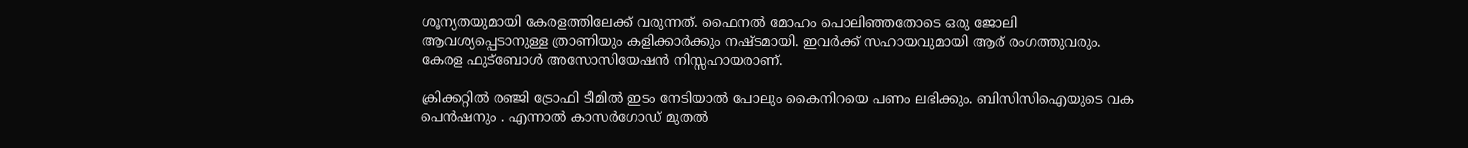ശൂന്യതയുമായി കേരളത്തിലേക്ക് വരുന്നത്. ഫൈനല്‍ മോഹം പൊലിഞ്ഞതോടെ ഒരു ജോലി ആവശ്യപ്പെടാനുള്ള ത്രാണിയും കളിക്കാര്‍ക്കും നഷ്ടമായി. ഇവര്‍ക്ക് സഹായവുമായി ആര് രംഗത്തുവരും. കേരള ഫുട്‌ബോള്‍ അസോസിയേഷന്‍ നിസ്സഹായരാണ്.

ക്രിക്കറ്റില്‍ രഞ്ജി ട്രോഫി ടീമില്‍ ഇടം നേടിയാല്‍ പോലും കൈനിറയെ പണം ലഭിക്കും. ബിസിസിഐയുടെ വക പെന്‍ഷനും . എന്നാല്‍ കാസര്‍ഗോഡ് മുതല്‍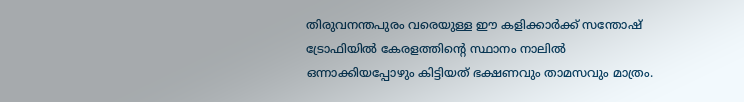തിരുവനന്തപുരം വരെയുള്ള ഈ കളിക്കാര്‍ക്ക് സന്തോഷ് ട്രോഫിയില്‍ കേരളത്തിന്റെ സ്ഥാനം നാലില്‍ ഒന്നാക്കിയപ്പോഴും കിട്ടിയത് ഭക്ഷണവും താമസവും മാത്രം.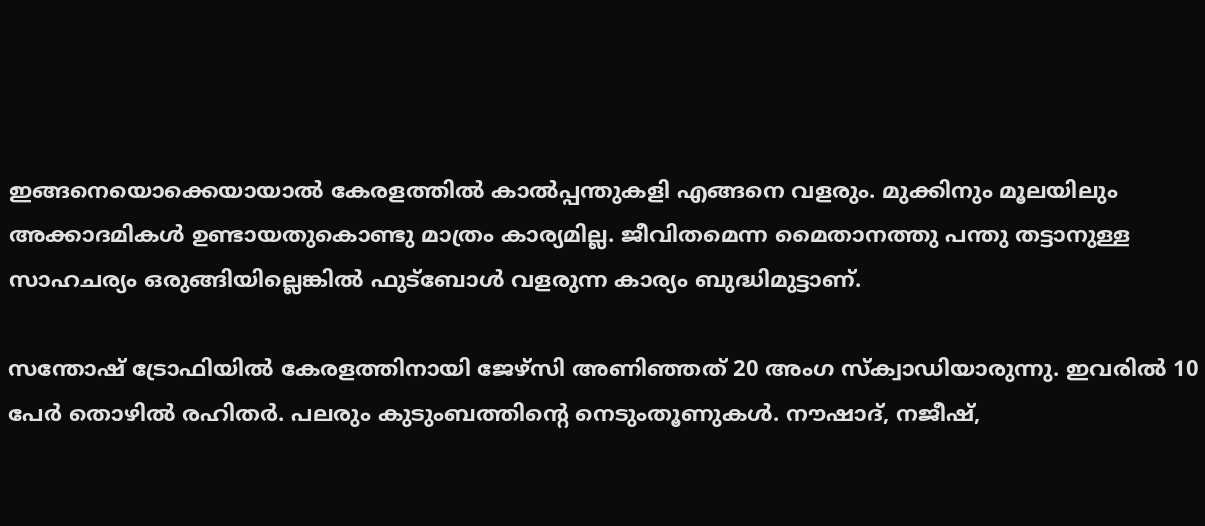ഇങ്ങനെയൊക്കെയായാല്‍ കേരളത്തില്‍ കാല്‍പ്പന്തുകളി എങ്ങനെ വളരും. മുക്കിനും മൂലയിലും അക്കാദമികള്‍ ഉണ്ടായതുകൊണ്ടു മാത്രം കാര്യമില്ല. ജീവിതമെന്ന മൈതാനത്തു പന്തു തട്ടാനുള്ള സാഹചര്യം ഒരുങ്ങിയില്ലെങ്കില്‍ ഫുട്‌ബോള്‍ വളരുന്ന കാര്യം ബുദ്ധിമുട്ടാണ്.

സന്തോഷ് ട്രോഫിയില്‍ കേരളത്തിനായി ജേഴ്‌സി അണിഞ്ഞത് 20 അംഗ സ്‌ക്വാഡിയാരുന്നു. ഇവരില്‍ 10 പേര്‍ തൊഴില്‍ രഹിതര്‍. പലരും കുടുംബത്തിന്റെ നെടുംതൂണുകള്‍. നൗഷാദ്, നജീഷ്,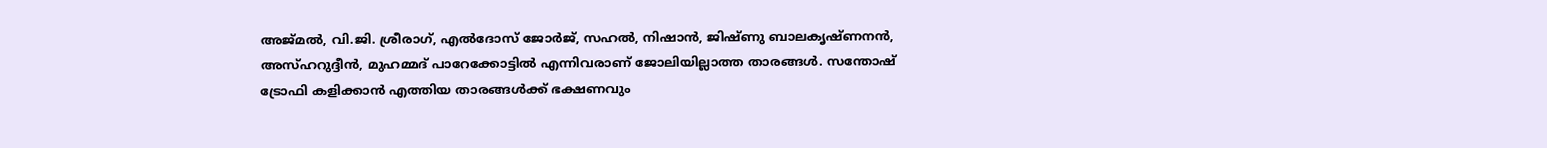അജ്മല്‍, വി.ജി. ശ്രീരാഗ്, എല്‍ദോസ് ജോര്‍ജ്, സഹല്‍, നിഷാന്‍, ജിഷ്ണു ബാലകൃഷ്ണനന്‍, അസ്ഹറുദ്ദീന്‍, മുഹമ്മദ് പാറേക്കോട്ടില്‍ എന്നിവരാണ് ജോലിയില്ലാത്ത താരങ്ങള്‍. സന്തോഷ് ട്രോഫി കളിക്കാന്‍ എത്തിയ താരങ്ങള്‍ക്ക് ഭക്ഷണവും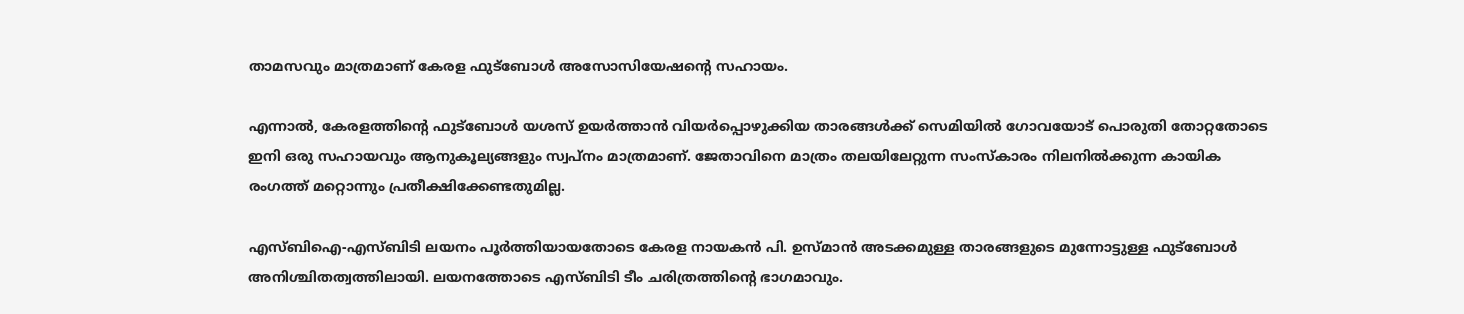താമസവും മാത്രമാണ് കേരള ഫുട്‌ബോള്‍ അസോസിയേഷന്റെ സഹായം.

എന്നാല്‍, കേരളത്തിന്റെ ഫുട്‌ബോള്‍ യശസ് ഉയര്‍ത്താന്‍ വിയര്‍പ്പൊഴുക്കിയ താരങ്ങള്‍ക്ക് സെമിയില്‍ ഗോവയോട് പൊരുതി തോറ്റതോടെ ഇനി ഒരു സഹായവും ആനുകൂല്യങ്ങളും സ്വപ്‌നം മാത്രമാണ്. ജേതാവിനെ മാത്രം തലയിലേറ്റുന്ന സംസ്‌കാരം നിലനില്‍ക്കുന്ന കായിക രംഗത്ത് മറ്റൊന്നും പ്രതീക്ഷിക്കേണ്ടതുമില്ല.

എസ്ബിഐ-എസ്ബിടി ലയനം പൂര്‍ത്തിയായതോടെ കേരള നായകന്‍ പി. ഉസ്മാന്‍ അടക്കമുള്ള താരങ്ങളുടെ മുന്നോട്ടുള്ള ഫുട്‌ബോള്‍ അനിശ്ചിതത്വത്തിലായി. ലയനത്തോടെ എസ്ബിടി ടീം ചരിത്രത്തിന്റെ ഭാഗമാവും.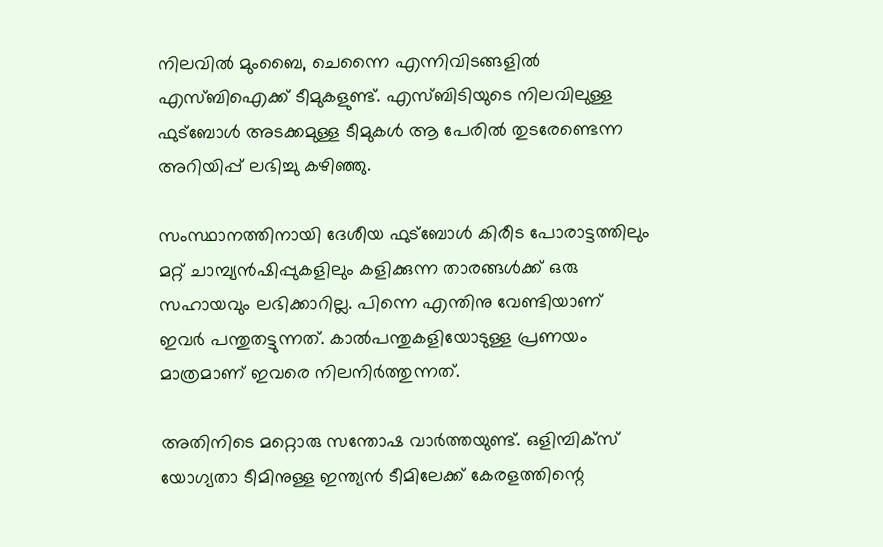നിലവില്‍ മുംബൈ, ചെന്നൈ എന്നിവിടങ്ങളില്‍ എസ്ബിഐക്ക് ടീമുകളുണ്ട്. എസ്ബിടിയുടെ നിലവിലുള്ള ഫുട്‌ബോള്‍ അടക്കമുള്ള ടീമുകള്‍ ആ പേരില്‍ തുടരേണ്ടെന്ന അറിയിപ്പ് ലഭിച്ചു കഴിഞ്ഞു.

സംസ്ഥാനത്തിനായി ദേശീയ ഫുട്‌ബോള്‍ കിരീട പോരാട്ടത്തിലും മറ്റ് ചാമ്പ്യന്‍ഷിപ്പുകളിലും കളിക്കുന്ന താരങ്ങള്‍ക്ക് ഒരു സഹായവും ലഭിക്കാറില്ല. പിന്നെ എന്തിനു വേണ്ടിയാണ് ഇവര്‍ പന്തുതട്ടുന്നത്. കാല്‍പന്തുകളിയോടുള്ള പ്രണയം മാത്രമാണ് ഇവരെ നിലനിര്‍ത്തുന്നത്.

അതിനിടെ മറ്റൊരു സന്തോഷ വാര്‍ത്തയുണ്ട്. ഒളിമ്പിക്‌സ് യോഗ്യതാ ടീമിനുള്ള ഇന്ത്യന്‍ ടീമിലേക്ക് കേരളത്തിന്റെ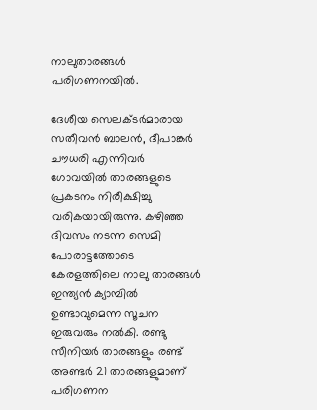നാലുതാരങ്ങള്‍ പരിഗണനയില്‍.

ദേശീയ സെലക്ടര്‍മാരായ സതീവന്‍ ബാലന്‍, ദീപാങ്കര്‍ ചൗധരി എന്നിവര്‍ ഗോവയില്‍ താരങ്ങളുടെ പ്രകടനം നിരീക്ഷിച്ചു വരികയായിരുന്നു. കഴിഞ്ഞ ദിവസം നടന്ന സെമി പോരാട്ടത്തോടെ കേരളത്തിലെ നാലു താരങ്ങള്‍ ഇന്ത്യന്‍ ക്യാമ്പില്‍ ഉണ്ടാവുമെന്ന സൂചന ഇരുവരും നല്‍കി. രണ്ടു സീനിയര്‍ താരങ്ങളും രണ്ട് അണ്ടര്‍ 21 താരങ്ങളുമാണ് പരിഗണന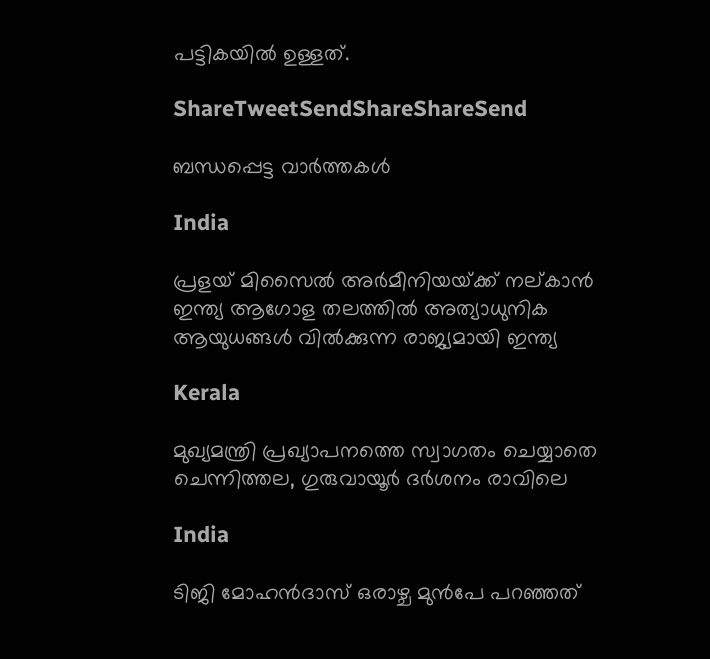പട്ടികയില്‍ ഉള്ളത്.

ShareTweetSendShareShareSend

ബന്ധപ്പെട്ട വാര്‍ത്തകള്‍

India

പ്രളയ് മിസൈല്‍ അര്‍മീനിയയ്‌ക്ക് നല‍്കാന്‍ ഇന്ത്യ ആഗോള തലത്തില്‍ അത്യാധുനിക ആയുധങ്ങള്‍ വില്‍ക്കുന്ന രാജ്യമായി ഇന്ത്യ

Kerala

മുഖ്യമന്ത്രി പ്രഖ്യാപനത്തെ സ്വാഗതം ചെയ്യാതെ ചെന്നിത്തല, ഗുരുവായൂര്‍ ദര്‍ശനം രാവിലെ

India

ടിജി മോഹന്‍ദാസ് ഒരാഴ്ച മുന്‍പേ പറഞ്ഞത്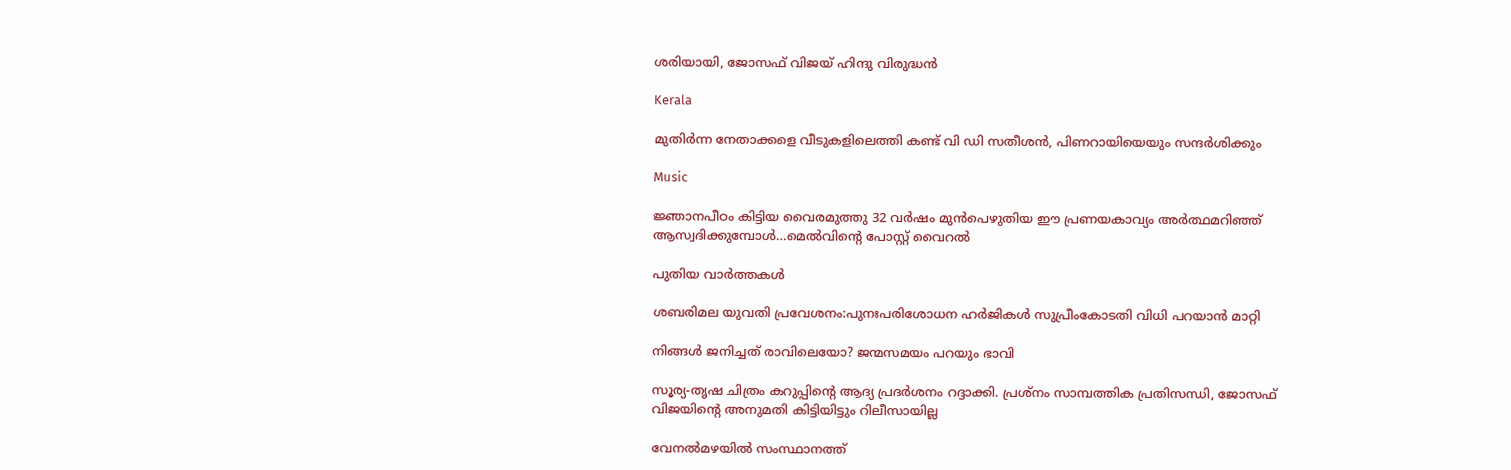ശരിയായി, ജോസഫ് വിജയ് ഹിന്ദു വിരുദ്ധന്‍

Kerala

മുതിര്‍ന്ന നേതാക്കളെ വീടുകളിലെത്തി കണ്ട് വി ഡി സതീശന്‍, പിണറായിയെയും സന്ദര്‍ശിക്കും

Music

ജ്ഞാനപീഠം കിട്ടിയ വൈരമുത്തു 32 വര്‍ഷം മുന്‍പെഴുതിയ ഈ പ്രണയകാവ്യം അര്‍ത്ഥമറിഞ്ഞ് ആസ്വദിക്കുമ്പോള്‍…മെല്‍വിന്റെ പോസ്റ്റ് വൈറല്‍

പുതിയ വാര്‍ത്തകള്‍

ശബരിമല യുവതി പ്രവേശനം:പുനഃപരിശോധന ഹര്‍ജികള്‍ സുപ്രീംകോടതി വിധി പറയാന്‍ മാറ്റി

നിങ്ങൾ ജനിച്ചത് രാവിലെയോ? ജന്മസമയം പറയും ഭാവി

സൂര്യ-തൃഷ ചിത്രം കറുപ്പിന്റെ ആദ്യ പ്രദർശനം റദ്ദാക്കി. പ്രശ്നം സാമ്പത്തിക പ്രതിസന്ധി, ജോസഫ് വിജയിന്റെ അനുമതി കിട്ടിയിട്ടും റിലീസായില്ല

വേനല്‍മഴയില്‍ സംസ്ഥാനത്ത്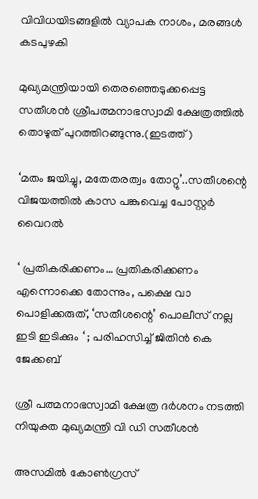വിവിധയിടങ്ങളില്‍ വ്യാപക നാശം, മരങ്ങള്‍ കടപുഴകി

മുഖ്യമന്ത്രിയായി തെരഞ്ഞെടുക്കപ്പെട്ട സതീശന്‍ ശ്രീപത്മനാഭസ്വാമി ക്ഷേത്രത്തില്‍ തൊഴുത് പുറത്തിറങ്ങുന്നു.(ഇടത്ത്)

‘മതം ജയിച്ചു, മതേതരത്വം തോറ്റു’..സതീശന്റെ വിജയത്തില്‍ കാസ പങ്കുവെച്ച പോസ്റ്റര്‍ വൈറല്‍

‘ പ്രതികരിക്കണം… പ്രതികരിക്കണം എന്നൊക്കെ തോന്നും, പക്ഷെ വാ പൊളിക്കരുത്, ‘സതീശന്റെ’ പൊലീസ് നല്ല ഇടി ഇടിക്കും ‘ ; പരിഹസിച്ച് ജിതിൻ കെ ജേക്കബ്

ശ്രീ പത്മനാഭസ്വാമി ക്ഷേത്ര ദര്‍ശനം നടത്തി നിയുക്ത മുഖ്യമന്ത്രി വി ഡി സതീശന്‍

അസമില്‍ കോണ്‍ഗ്രസ്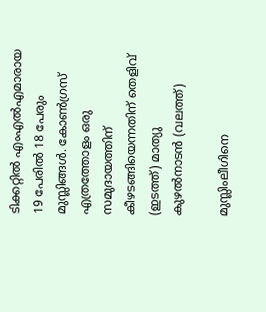ടിക്കറ്റില്‍ എംഎല്‍എമാരായ 19 പേരില്‍ 18 പേരും മുസ്ലിങ്ങള്‍. കോണ്‍ഗ്രസ് എത്രത്തോളം ഒരു സമുദായത്തിന് കീഴടങ്ങിയെന്നതിന് തെളിവ് (ഇടത്ത്) മാത്യു കുഴല്‍നാടന്‍ (വലത്ത്)

മുസ്ലിംലീഗിനെ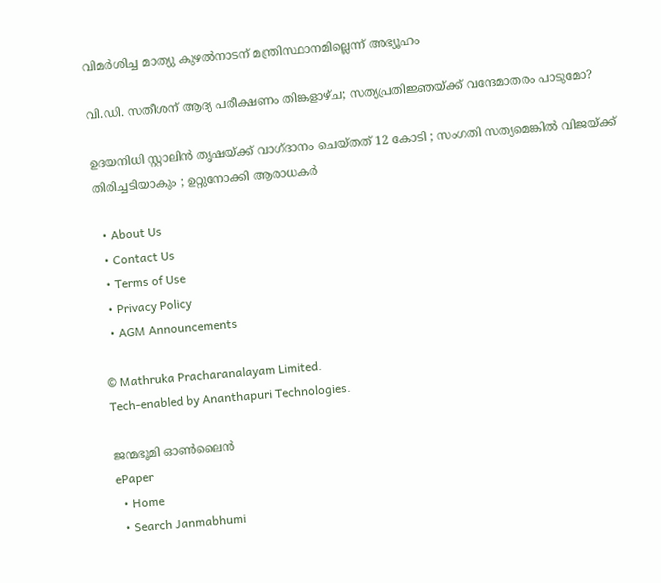വിമര്‍ശിച്ച മാത്യു കുഴല്‍നാടന് മന്ത്രിസ്ഥാനമില്ലെന്ന് അഭ്യൂഹം

വി.ഡി. സതീശന് ആദ്യ പരീക്ഷണം തിങ്കളാഴ്ച; സത്യപ്രതിജ്ഞയ്‌ക്ക് വന്ദേമാതരം പാടുമോ?

ഉദയനിധി സ്റ്റാലിൻ തൃഷയ്‌ക്ക് വാഗ്ദാനം ചെയ്തത് 12 കോടി ; സംഗതി സത്യമെങ്കിൽ വിജയ്‌ക്ക് തിരിച്ചടിയാകും ; ഉറ്റുനോക്കി ആരാധകർ

  • About Us
  • Contact Us
  • Terms of Use
  • Privacy Policy
  • AGM Announcements

© Mathruka Pracharanalayam Limited.
Tech-enabled by Ananthapuri Technologies.

ജന്മഭൂമി ഓണ്‍ലൈന്‍
ePaper
  • Home
  • Search Janmabhumi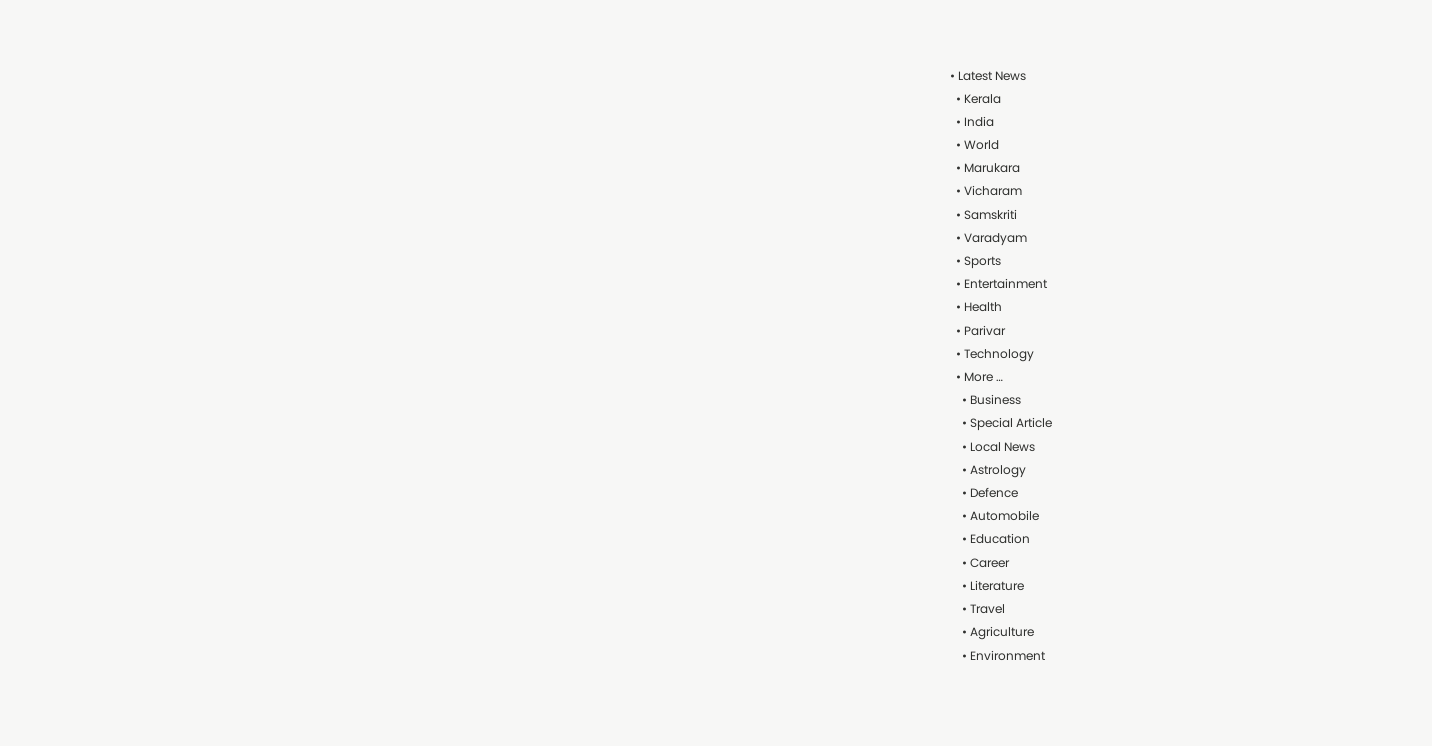• Latest News
  • Kerala
  • India
  • World
  • Marukara
  • Vicharam
  • Samskriti
  • Varadyam
  • Sports
  • Entertainment
  • Health
  • Parivar
  • Technology
  • More …
    • Business
    • Special Article
    • Local News
    • Astrology
    • Defence
    • Automobile
    • Education
    • Career
    • Literature
    • Travel
    • Agriculture
    • Environment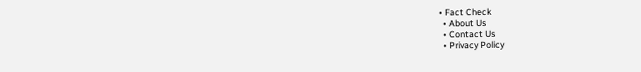• Fact Check
  • About Us
  • Contact Us
  • Privacy Policy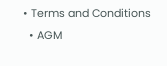• Terms and Conditions
  • AGM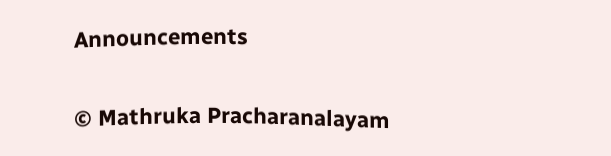Announcements

© Mathruka Pracharanalayam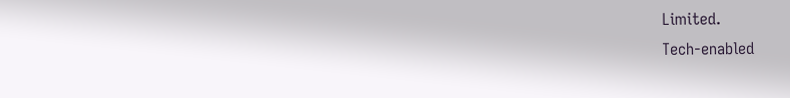Limited.
Tech-enabled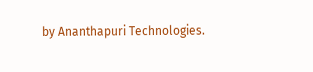by Ananthapuri Technologies.